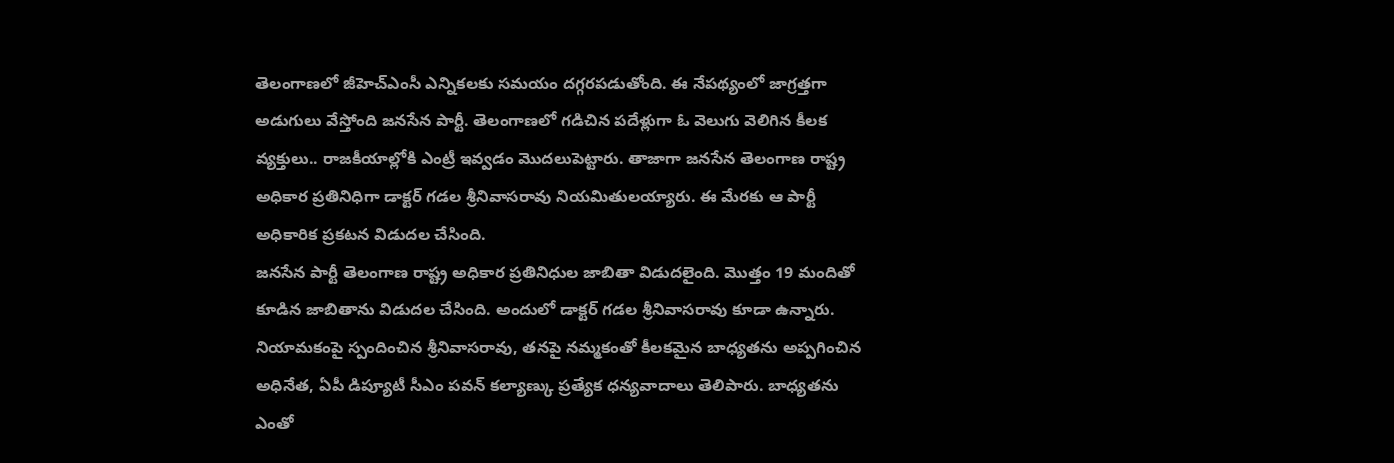తెలంగాణలో జీహెచ్ఎంసీ ఎన్నికలకు సమయం దగ్గరపడుతోంది. ఈ నేపథ్యంలో జాగ్రత్తగా అడుగులు వేస్తోంది జనసేన పార్టీ. తెలంగాణలో గడిచిన పదేళ్లుగా ఓ వెలుగు వెలిగిన కీలక వ్యక్తులు.. రాజకీయాల్లోకి ఎంట్రీ ఇవ్వడం మొదలుపెట్టారు. తాజాగా జనసేన తెలంగాణ రాష్ట్ర అధికార ప్రతినిధిగా డాక్టర్ గడల శ్రీనివాసరావు నియమితులయ్యారు. ఈ మేరకు ఆ పార్టీ అధికారిక ప్రకటన విడుదల చేసింది.
జనసేన పార్టీ తెలంగాణ రాష్ట్ర అధికార ప్రతినిధుల జాబితా విడుదలైంది. మొత్తం 19 మందితో కూడిన జాబితాను విడుదల చేసింది. అందులో డాక్టర్ గడల శ్రీనివాసరావు కూడా ఉన్నారు. నియామకంపై స్పందించిన శ్రీనివాసరావు, తనపై నమ్మకంతో కీలకమైన బాధ్యతను అప్పగించిన అధినేత, ఏపీ డిప్యూటీ సీఎం పవన్ కల్యాణ్కు ప్రత్యేక ధన్యవాదాలు తెలిపారు. బాధ్యతను ఎంతో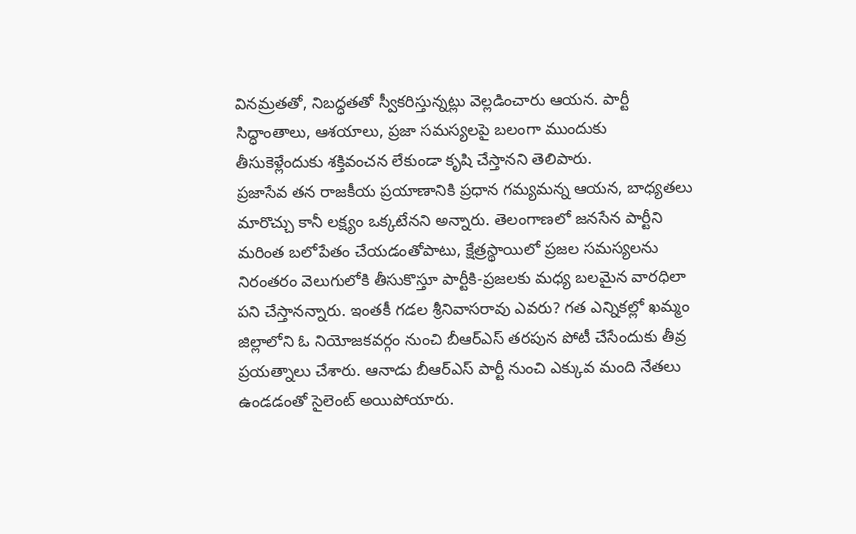వినమ్రతతో, నిబద్ధతతో స్వీకరిస్తున్నట్లు వెల్లడించారు ఆయన. పార్టీ సిద్ధాంతాలు, ఆశయాలు, ప్రజా సమస్యలపై బలంగా ముందుకు తీసుకెళ్లేందుకు శక్తివంచన లేకుండా కృషి చేస్తానని తెలిపారు.
ప్రజాసేవ తన రాజకీయ ప్రయాణానికి ప్రధాన గమ్యమన్న ఆయన, బాధ్యతలు మారొచ్చు కానీ లక్ష్యం ఒక్కటేనని అన్నారు. తెలంగాణలో జనసేన పార్టీని మరింత బలోపేతం చేయడంతోపాటు, క్షేత్రస్థాయిలో ప్రజల సమస్యలను నిరంతరం వెలుగులోకి తీసుకొస్తూ పార్టీకి-ప్రజలకు మధ్య బలమైన వారధిలా పని చేస్తానన్నారు. ఇంతకీ గడల శ్రీనివాసరావు ఎవరు? గత ఎన్నికల్లో ఖమ్మం జిల్లాలోని ఓ నియోజకవర్గం నుంచి బీఆర్ఎస్ తరపున పోటీ చేసేందుకు తీవ్ర ప్రయత్నాలు చేశారు. ఆనాడు బీఆర్ఎస్ పార్టీ నుంచి ఎక్కువ మంది నేతలు ఉండడంతో సైలెంట్ అయిపోయారు.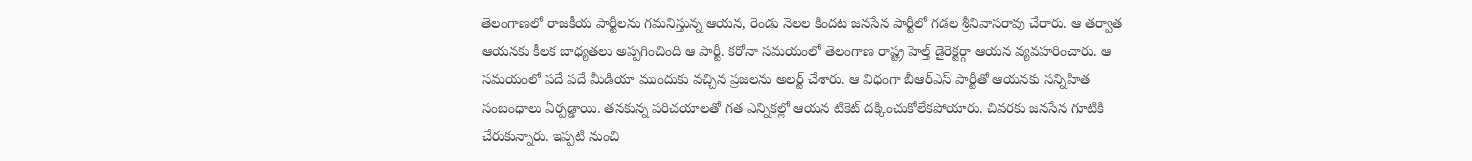తెలంగాణలో రాజకీయ పార్టీలను గమనిస్తున్న ఆయన, రెండు నెలల కిందట జనసేన పార్టీలో గడల శ్రీనివాసరావు చేరారు. ఆ తర్వాత ఆయనకు కీలక బాధ్యతలు అప్పగించింది ఆ పార్టీ. కరోనా సమయంలో తెలంగాణ రాష్ట్ర హెల్త్ డైరెక్టర్గా ఆయన వ్యవహరించారు. ఆ సమయంలో పదే పదే మీడియా ముందుకు వచ్చిన ప్రజలను అలర్ట్ చేశారు. ఆ విధంగా బీఆర్ఎస్ పార్టీతో ఆయనకు సన్నిహిత సంబంధాలు ఏర్పడ్డాయి. తనకున్న పరిచయాలతో గత ఎన్నికల్లో ఆయన టికెట్ దక్కించుకోలేకపోయారు. చివరకు జనసేన గూటికి చేరుకున్నారు. ఇప్పటి నుంచి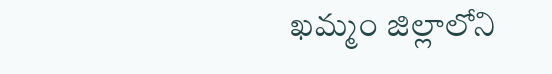ఖమ్మం జిల్లాలోని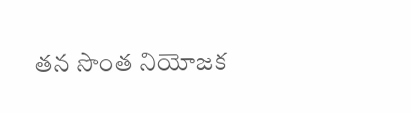తన సొంత నియోజక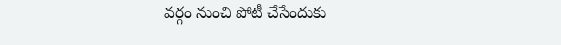వర్గం నుంచి పోటీ చేసేందుకు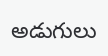అడుగులు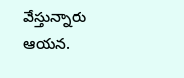వేస్తున్నారు ఆయన.